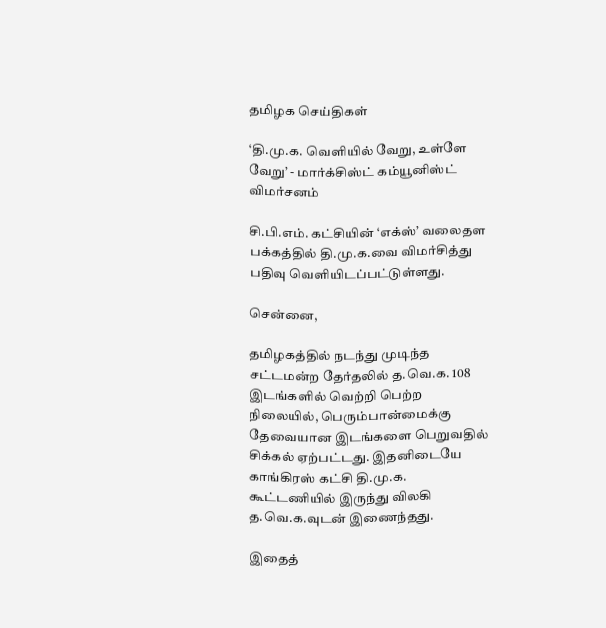தமிழக செய்திகள்

‘தி.மு.க. வெளியில் வேறு, உள்ளே வேறு’ - மார்க்சிஸ்ட் கம்யூனிஸ்ட் விமர்சனம்

சி.பி.எம். கட்சியின் ‘எக்ஸ்’ வலைதள பக்கத்தில் தி.மு.க.வை விமர்சித்து பதிவு வெளியிடப்பட்டுள்ளது.

சென்னை,

தமிழகத்தில் நடந்து முடிந்த சட்டமன்ற தேர்தலில் த.வெ.க. 108 இடங்களில் வெற்றி பெற்ற நிலையில், பெரும்பான்மைக்கு தேவையான இடங்களை பெறுவதில் சிக்கல் ஏற்பட்டது. இதனிடையே காங்கிரஸ் கட்சி தி.மு.க. கூட்டணியில் இருந்து விலகி த.வெ.க.வுடன் இணைந்தது.

இதைத்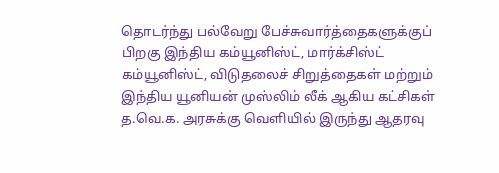தொடர்ந்து பல்வேறு பேச்சுவார்த்தைகளுக்குப் பிறகு இந்திய கம்யூனிஸ்ட், மார்க்சிஸ்ட் கம்யூனிஸ்ட், விடுதலைச் சிறுத்தைகள் மற்றும் இந்திய யூனியன் முஸ்லிம் லீக் ஆகிய கட்சிகள் த.வெ.க. அரசுக்கு வெளியில் இருந்து ஆதரவு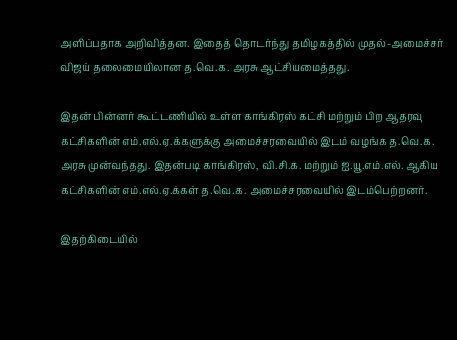அளிப்பதாக அறிவித்தன. இதைத் தொடர்ந்து தமிழகத்தில் முதல்-அமைச்சர் விஜய் தலைமையிலான த.வெ.க. அரசு ஆட்சியமைத்தது.

இதன் பின்னர் கூட்டணியில் உள்ள காங்கிரஸ் கட்சி மற்றும் பிற ஆதரவு கட்சிகளின் எம்.எல்.ஏ.க்களுக்கு அமைச்சரவையில் இடம் வழங்க த.வெ.க. அரசு முன்வந்தது. இதன்படி காங்கிரஸ், வி.சி.க. மற்றும் ஐ.யூ.எம்.எல். ஆகிய கட்சிகளின் எம்.எல்.ஏ.க்கள் த.வெ.க. அமைச்சரவையில் இடம்பெற்றனர்.

இதற்கிடையில்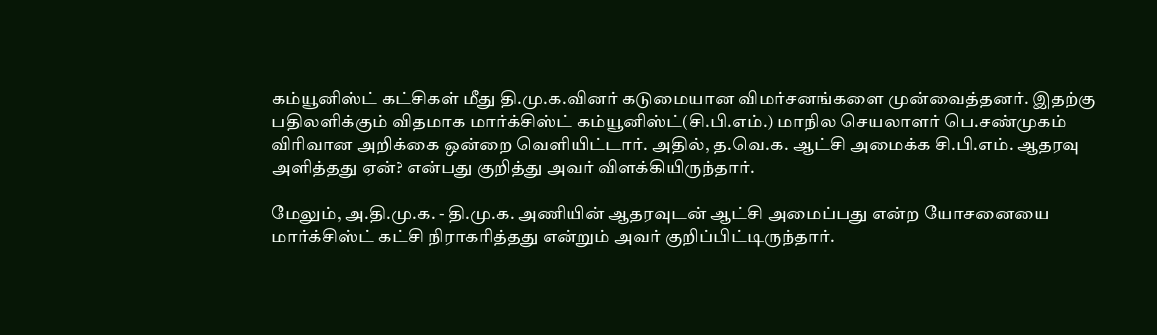கம்யூனிஸ்ட் கட்சிகள் மீது தி.மு.க.வினர் கடுமையான விமர்சனங்களை முன்வைத்தனர். இதற்கு பதிலளிக்கும் விதமாக மார்க்சிஸ்ட் கம்யூனிஸ்ட்(சி.பி.எம்.) மாநில செயலாளர் பெ.சண்முகம் விரிவான அறிக்கை ஒன்றை வெளியிட்டார். அதில், த.வெ.க. ஆட்சி அமைக்க சி.பி.எம். ஆதரவு அளித்தது ஏன்? என்பது குறித்து அவர் விளக்கியிருந்தார்.

மேலும், அ.தி.மு.க. - தி.மு.க. அணியின் ஆதரவுடன் ஆட்சி அமைப்பது என்ற யோசனையை மார்க்சிஸ்ட் கட்சி நிராகரித்தது என்றும் அவர் குறிப்பிட்டிருந்தார்.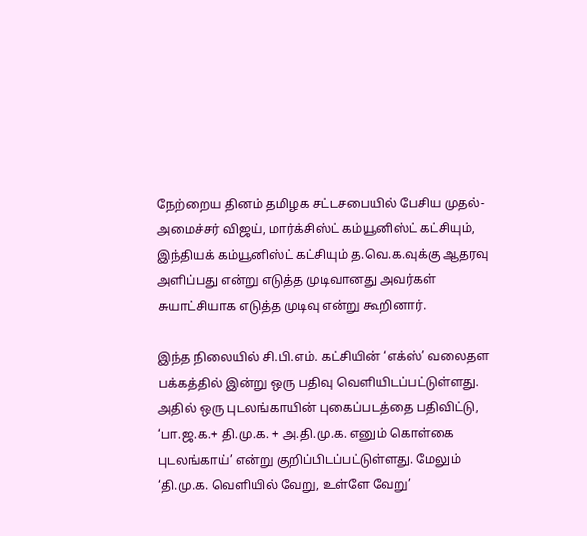நேற்றைய தினம் தமிழக சட்டசபையில் பேசிய முதல்-அமைச்சர் விஜய், மார்க்சிஸ்ட் கம்யூனிஸ்ட் கட்சியும், இந்தியக் கம்யூனிஸ்ட் கட்சியும் த.வெ.க.வுக்கு ஆதரவு அளிப்பது என்று எடுத்த முடிவானது அவர்கள் சுயாட்சியாக எடுத்த முடிவு என்று கூறினார்.

இந்த நிலையில் சி.பி.எம். கட்சியின் ‘எக்ஸ்’ வலைதள பக்கத்தில் இன்று ஒரு பதிவு வெளியிடப்பட்டுள்ளது. அதில் ஒரு புடலங்காயின் புகைப்படத்தை பதிவிட்டு, ‘பா.ஜ.க.+ தி.மு.க. + அ.தி.மு.க. எனும் கொள்கை புடலங்காய்’ என்று குறிப்பிடப்பட்டுள்ளது. மேலும் ‘தி.மு.க. வெளியில் வேறு, உள்ளே வேறு’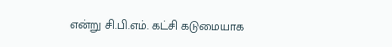என்று சி.பி.எம். கட்சி கடுமையாக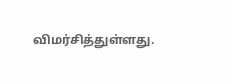விமர்சித்துள்ளது.